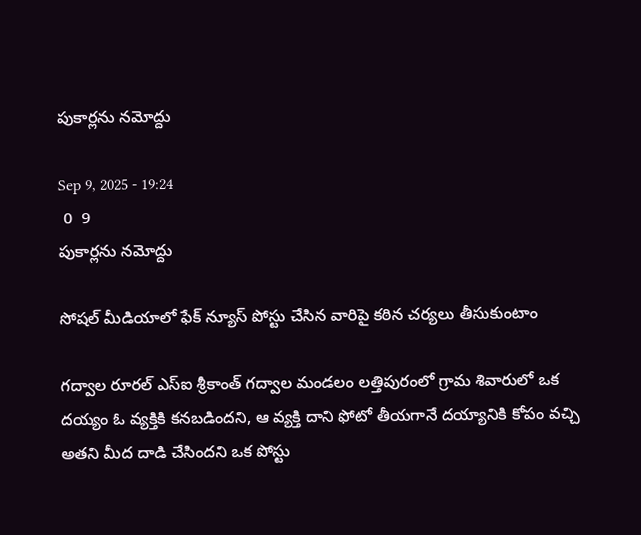పుకార్లను నమోద్దు

Sep 9, 2025 - 19:24
 0  9
పుకార్లను నమోద్దు

సోషల్ మీడియాలో ఫేక్ న్యూస్ పోస్టు చేసిన వారిపై కఠిన చర్యలు తీసుకుంటాం

గద్వాల‌ రూరల్ ఎస్ఐ శ్రీకాంత్ గద్వాల మండలం లత్తిపురంలో గ్రామ శివారులో ఒక దయ్యం ఓ వ్యక్తికి కనబడిందని, ఆ వ్యక్తి దాని ఫోటో తీయగానే దయ్యానికి కోపం వచ్చి అతని మీద దాడి చేసిందని ఒక పోస్టు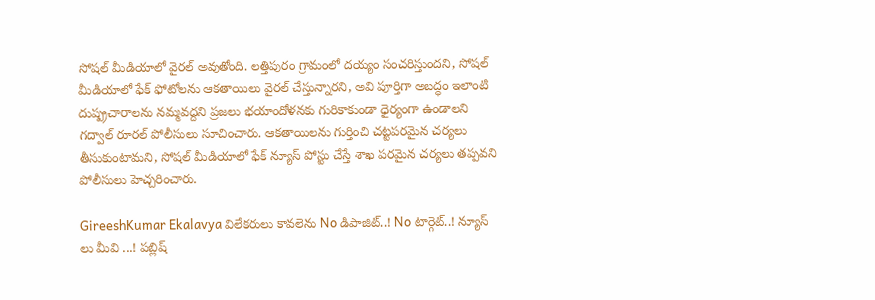సోషల్ మీడియాలో వైరల్ అవుతోంది. లత్తిపురం గ్రామంలో దయ్యం సంచరిస్తుందని, సోషల్ మీడియాలో ఫేక్ ఫోటోలను ఆకతాయిలు వైరల్ చేస్తున్నారని, అవి పూర్తిగా అబద్ధం ఇలాంటి దుష్ప్రచారాలను నమ్మవద్దని ప్రజలు భయాందోళనకు గురికాకుండా ధైర్యంగా ఉండాలని గద్వాల్ రూరల్ పోలీసులు సూచించారు. ఆకతాయిలను గుర్తించి చట్టపరమైన చర్యలు తీసుకుంటామని, సోషల్ మీడియాలో ఫేక్ న్యూస్ పోస్టు చేస్తే శాఖ పరమైన చర్యలు తప్పవని పోలీసులు హెచ్చరించారు‌.

GireeshKumar Ekalavya విలేకరులు కావలెను No డిపాజిట్..! No టార్గెట్..! న్యూస్ లు మీవి ...! పబ్లిష్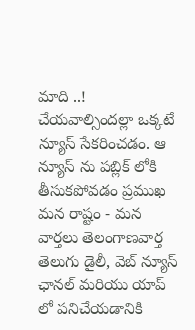మాది ..! చేయవాల్సిందల్లా ఒక్కటే న్యూస్ సేకరించడం. ఆ న్యూస్ ను పబ్లిక్ లోకి తీసుకపోవడం ప్రముఖ మన రాష్టం - మన వార్తలు తెలంగాణవార్త తెలుగు డైలీ, వెబ్ న్యూస్ ఛానల్ మరియు యాప్ లో పనిచేయడానికి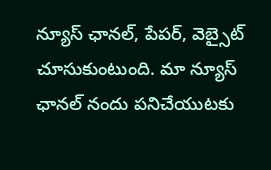న్యూస్ ఛానల్, పేపర్, వెబ్సైట్ చూసుకుంటుంది. మా న్యూస్ ఛానల్ నందు పనిచేయుటకు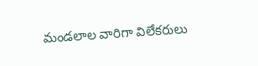మండలాల వారిగా విలేకరులు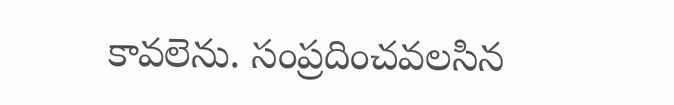కావలెను. సంప్రదించవలసిన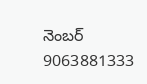నెంబర్ 9063881333